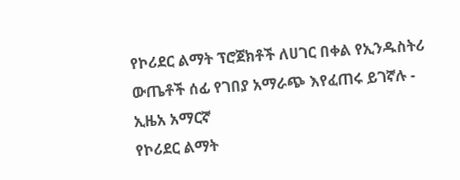የኮሪደር ልማት ፕሮጀክቶች ለሀገር በቀል የኢንዱስትሪ ውጤቶች ሰፊ የገበያ አማራጭ እየፈጠሩ ይገኛሉ - ኢዜአ አማርኛ
የኮሪደር ልማት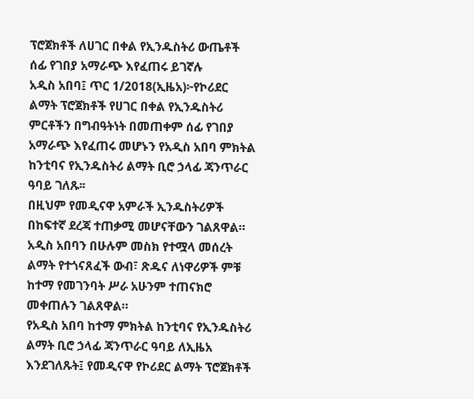ፕሮጀክቶች ለሀገር በቀል የኢንዱስትሪ ውጤቶች ሰፊ የገበያ አማራጭ እየፈጠሩ ይገኛሉ
አዲስ አበባ፤ ጥር 1/2018(ኢዜአ)፦የኮሪደር ልማት ፕሮጀክቶች የሀገር በቀል የኢንዱስትሪ ምርቶችን በግብዓትነት በመጠቀም ሰፊ የገበያ አማራጭ እየፈጠሩ መሆኑን የአዲስ አበባ ምክትል ከንቲባና የኢንዱስትሪ ልማት ቢሮ ኃላፊ ጃንጥራር ዓባይ ገለጹ፡፡
በዚህም የመዲናዋ አምራች ኢንዱስትሪዎች በከፍተኛ ደረጃ ተጠቃሚ መሆናቸውን ገልጸዋል።
አዲስ አበባን በሁሉም መስክ የተሟላ መሰረት ልማት የተጎናጸፈች ውብ፣ ጽዱና ለነዋሪዎች ምቹ ከተማ የመገንባት ሥራ አሁንም ተጠናክሮ መቀጠሉን ገልጸዋል።
የአዲስ አበባ ከተማ ምክትል ከንቲባና የኢንዱስትሪ ልማት ቢሮ ኃላፊ ጃንጥራር ዓባይ ለኢዜአ እንደገለጹት፤ የመዲናዋ የኮሪደር ልማት ፕሮጀክቶች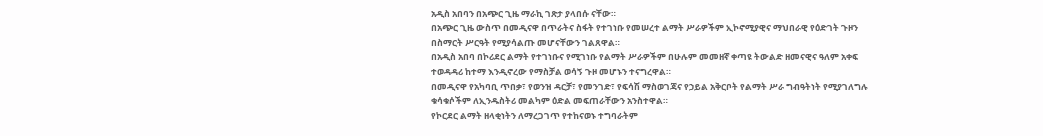አዲስ አበባን በአጭር ጊዜ ማራኪ ገጽታ ያላበሱ ናቸው።
በአጭር ጊዜ ውስጥ በመዲናዋ በጥራትና ስፋት የተገነቡ የመሠረተ ልማት ሥራዎችም ኢኮኖሚያዊና ማህበራዊ የዕድገት ጉዞን በስማርት ሥርዓት የሚያሳልጡ መሆናቸውን ገልጸዋል።
በአዲስ አበባ በኮሪደር ልማት የተገነቡና የሚገነቡ የልማት ሥራዎችም በሁሉም መመዘኛ ቀጣዩ ትውልድ ዘመናዊና ዓለም አቀፍ ተወዳዳሪ ከተማ እንዲኖረው የማስቻል ወሳኝ ጉዞ መሆኑን ተናግረዋል።
በመዲናዋ የአካባቢ ጥበቃ፣ የወንዝ ዳርቻ፣ የመንገድ፣ የፍሳሽ ማስወገጃና የኃይል አቅርቦት የልማት ሥራ ግብዓትነት የሚያገለግሉ ቁሳቁሶችም ለኢንዱስትሪ መልካም ዕድል መፍጠራቸውን አንስተዋል።
የኮርደር ልማት ዘላቂነትን ለማረጋገጥ የተከናወኑ ተግባራትም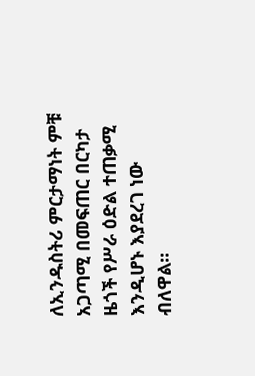ለኢንዱስትሪ ምርታማነት ምቹ አጋጣሚ በመፍጠር በርካታ ዜጎች የሥራ ዕድል ተጠቃሚ እንዲሆኑ እያደረገ ነው ብለዋል።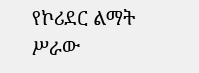የኮሪደር ልማት ሥራው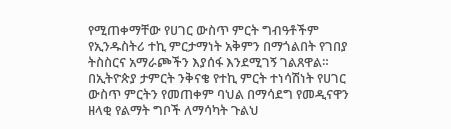የሚጠቀማቸው የሀገር ውስጥ ምርት ግብዓቶችም የኢንዱስትሪ ተኪ ምርታማነት አቅምን በማጎልበት የገበያ ትስስርና አማራጮችን እያሰፋ እንደሚገኝ ገልጸዋል።
በኢትዮጵያ ታምርት ንቅናቄ የተኪ ምርት ተነሳሽነት የሀገር ውስጥ ምርትን የመጠቀም ባህል በማሳደግ የመዲናዋን ዘላቂ የልማት ግቦች ለማሳካት ጉልህ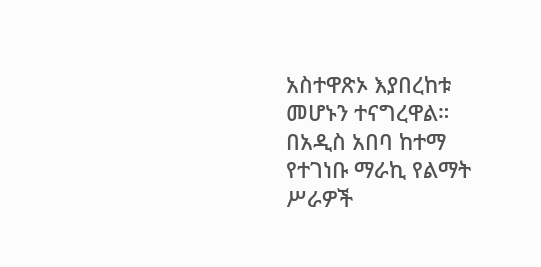አስተዋጽኦ እያበረከቱ መሆኑን ተናግረዋል።
በአዲስ አበባ ከተማ የተገነቡ ማራኪ የልማት ሥራዎች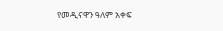የመዲናዋን ዓለም አቀፍ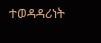ተወዳዳሪነት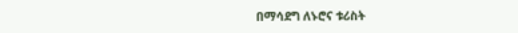በማሳደግ ለኑሮና ቱሪስት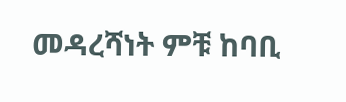መዳረሻነት ምቹ ከባቢ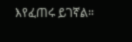እየፈጠሩ ይገኛል።